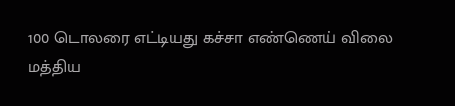100 டொலரை எட்டியது கச்சா எண்ணெய் விலை
மத்திய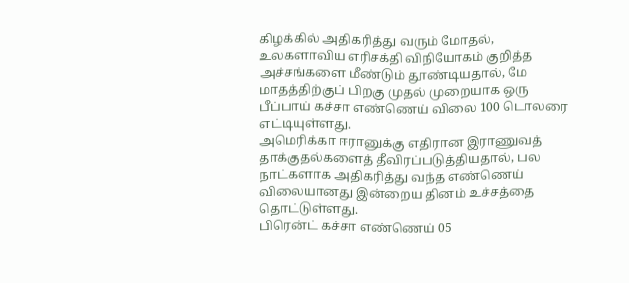கிழக்கில் அதிகரித்து வரும் மோதல், உலகளாவிய எரிசக்தி விநியோகம் குறித்த அச்சங்களை மீண்டும் தூண்டியதால், மே மாதத்திற்குப் பிறகு முதல் முறையாக ஒரு பீப்பாய் கச்சா எண்ணெய் விலை 100 டொலரை எட்டியுள்ளது.
அமெரிக்கா ஈரானுக்கு எதிரான இராணுவத் தாக்குதல்களைத் தீவிரப்படுத்தியதால், பல நாட்களாக அதிகரித்து வந்த எண்ணெய் விலையானது இன்றைய தினம் உச்சத்தை தொட்டுள்ளது.
பிரென்ட் கச்சா எண்ணெய் 05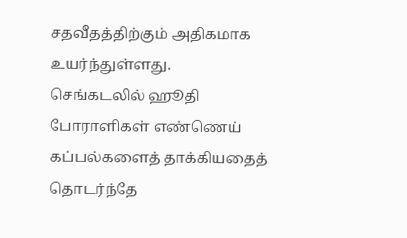சதவீதத்திற்கும் அதிகமாக உயர்ந்துள்ளது.
செங்கடலில் ஹூதி போராளிகள் எண்ணெய் கப்பல்களைத் தாக்கியதைத் தொடர்ந்தே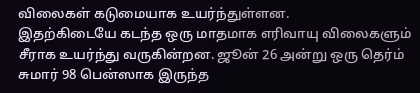விலைகள் கடுமையாக உயர்ந்துள்ளன.
இதற்கிடையே கடந்த ஒரு மாதமாக எரிவாயு விலைகளும் சீராக உயர்ந்து வருகின்றன. ஜூன் 26 அன்று ஒரு தெர்ம் சுமார் 98 பென்ஸாக இருந்த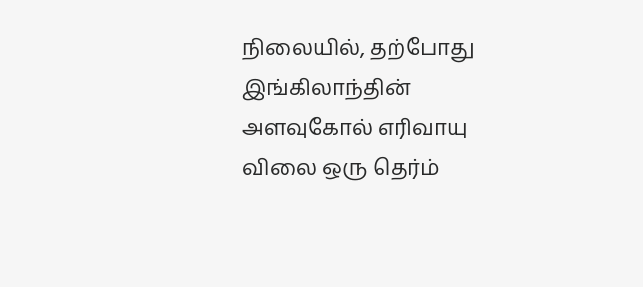நிலையில், தற்போது இங்கிலாந்தின் அளவுகோல் எரிவாயு விலை ஒரு தெர்ம்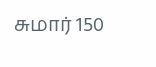சுமார் 150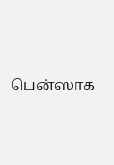பென்ஸாக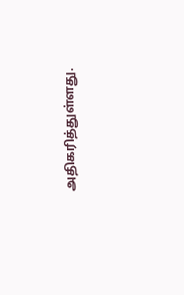அதிகரித்துள்ளது.